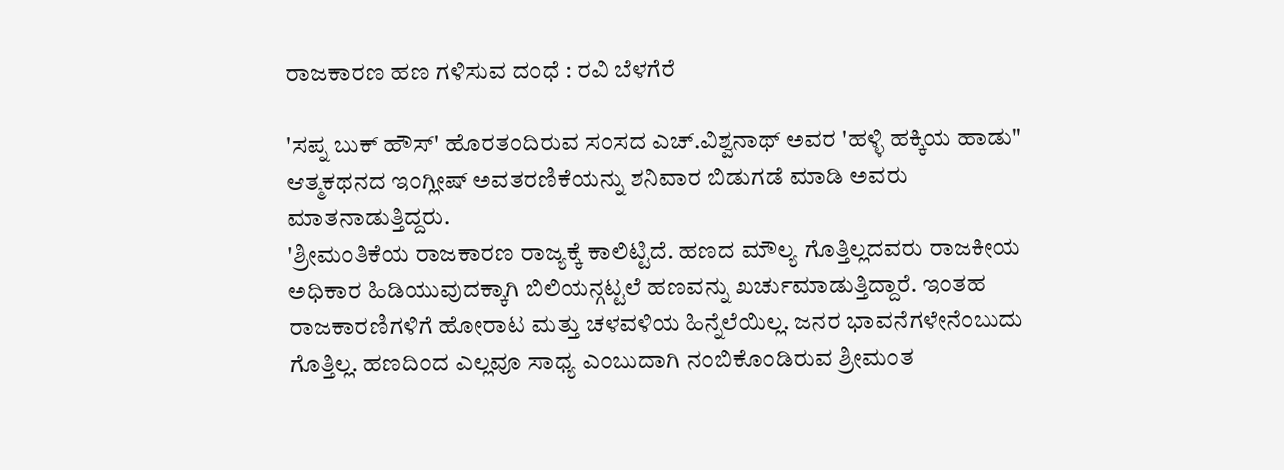ರಾಜಕಾರಣ ಹಣ ಗಳಿಸುವ ದಂಧೆ : ರವಿ ಬೆಳಗೆರೆ

'ಸಪ್ನ ಬುಕ್ ಹೌಸ್' ಹೊರತಂದಿರುವ ಸಂಸದ ಎಚ್.ವಿಶ್ವನಾಥ್ ಅವರ 'ಹಳ್ಳಿ ಹಕ್ಕಿಯ ಹಾಡು" ಆತ್ಮಕಥನದ ಇಂಗ್ಲೀಷ್ ಅವತರಣಿಕೆಯನ್ನು ಶನಿವಾರ ಬಿಡುಗಡೆ ಮಾಡಿ ಅವರು ಮಾತನಾಡುತ್ತಿದ್ದರು.
'ಶ್ರೀಮಂತಿಕೆಯ ರಾಜಕಾರಣ ರಾಜ್ಯಕ್ಕೆ ಕಾಲಿಟ್ಟಿದೆ. ಹಣದ ಮೌಲ್ಯ ಗೊತ್ತಿಲ್ಲದವರು ರಾಜಕೀಯ ಅಧಿಕಾರ ಹಿಡಿಯುವುದಕ್ಕಾಗಿ ಬಿಲಿಯನ್ಗಟ್ಟಲೆ ಹಣವನ್ನು ಖರ್ಚುಮಾಡುತ್ತಿದ್ದಾರೆ. ಇಂತಹ ರಾಜಕಾರಣಿಗಳಿಗೆ ಹೋರಾಟ ಮತ್ತು ಚಳವಳಿಯ ಹಿನ್ನೆಲೆಯಿಲ್ಲ. ಜನರ ಭಾವನೆಗಳೇನೆಂಬುದು ಗೊತ್ತಿಲ್ಲ. ಹಣದಿಂದ ಎಲ್ಲವೂ ಸಾಧ್ಯ ಎಂಬುದಾಗಿ ನಂಬಿಕೊಂಡಿರುವ ಶ್ರೀಮಂತ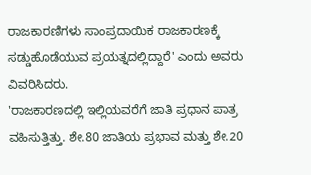ರಾಜಕಾರಣಿಗಳು ಸಾಂಪ್ರದಾಯಿಕ ರಾಜಕಾರಣಕ್ಕೆ ಸಡ್ಡುಹೊಡೆಯುವ ಪ್ರಯತ್ನದಲ್ಲಿದ್ದಾರೆ' ಎಂದು ಅವರು ವಿವರಿಸಿದರು.
'ರಾಜಕಾರಣದಲ್ಲಿ ಇಲ್ಲಿಯವರೆಗೆ ಜಾತಿ ಪ್ರಧಾನ ಪಾತ್ರ ವಹಿಸುತ್ತಿತ್ತು. ಶೇ.80 ಜಾತಿಯ ಪ್ರಭಾವ ಮತ್ತು ಶೇ.20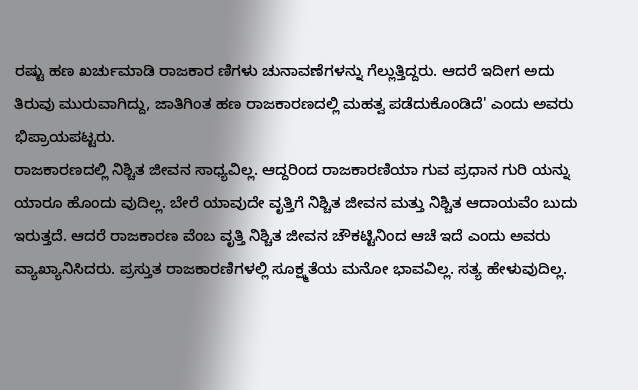ರಷ್ಟು ಹಣ ಖರ್ಚುಮಾಡಿ ರಾಜಕಾರ ಣಿಗಳು ಚುನಾವಣೆಗಳನ್ನು ಗೆಲ್ಲುತ್ತಿದ್ದರು. ಆದರೆ ಇದೀಗ ಅದು ತಿರುವು ಮುರುವಾಗಿದ್ದು, ಜಾತಿಗಿಂತ ಹಣ ರಾಜಕಾರಣದಲ್ಲಿ ಮಹತ್ವ ಪಡೆದುಕೊಂಡಿದೆ' ಎಂದು ಅವರು ಭಿಪ್ರಾಯಪಟ್ಟರು.
ರಾಜಕಾರಣದಲ್ಲಿ ನಿಶ್ಚಿತ ಜೀವನ ಸಾಧ್ಯವಿಲ್ಲ. ಆದ್ದರಿಂದ ರಾಜಕಾರಣಿಯಾ ಗುವ ಪ್ರಧಾನ ಗುರಿ ಯನ್ನು ಯಾರೂ ಹೊಂದು ವುದಿಲ್ಲ. ಬೇರೆ ಯಾವುದೇ ವೃತ್ತಿಗೆ ನಿಶ್ಚಿತ ಜೀವನ ಮತ್ತು ನಿಶ್ಚಿತ ಆದಾಯವೆಂ ಬುದು ಇರುತ್ತದೆ. ಆದರೆ ರಾಜಕಾರಣ ವೆಂಬ ವೃತ್ತಿ ನಿಶ್ಚಿತ ಜೀವನ ಚೌಕಟ್ಟಿನಿಂದ ಆಚೆ ಇದೆ ಎಂದು ಅವರು ವ್ಯಾಖ್ಯಾನಿಸಿದರು. ಪ್ರಸ್ತುತ ರಾಜಕಾರಣಿಗಳಲ್ಲಿ ಸೂಕ್ಷ್ಮತೆಯ ಮನೋ ಭಾವವಿಲ್ಲ. ಸತ್ಯ ಹೇಳುವುದಿಲ್ಲ.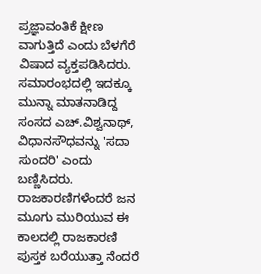ಪ್ರಜ್ಞಾವಂತಿಕೆ ಕ್ಷೀಣ ವಾಗುತ್ತಿದೆ ಎಂದು ಬೆಳಗೆರೆ ವಿಷಾದ ವ್ಯಕ್ತಪಡಿಸಿದರು.
ಸಮಾರಂಭದಲ್ಲಿ ಇದಕ್ಕೂ ಮುನ್ನಾ ಮಾತನಾಡಿದ್ದ ಸಂಸದ ಎಚ್.ವಿಶ್ವನಾಥ್, ವಿಧಾನಸೌಧವನ್ನು 'ಸದಾ ಸುಂದರಿ' ಎಂದು ಬಣ್ಣಿಸಿದರು. ರಾಜಕಾರಣಿಗಳೆಂದರೆ ಜನ ಮೂಗು ಮುರಿಯುವ ಈ ಕಾಲದಲ್ಲಿ ರಾಜಕಾರಣಿ ಪುಸ್ತಕ ಬರೆಯುತ್ತಾ ನೆಂದರೆ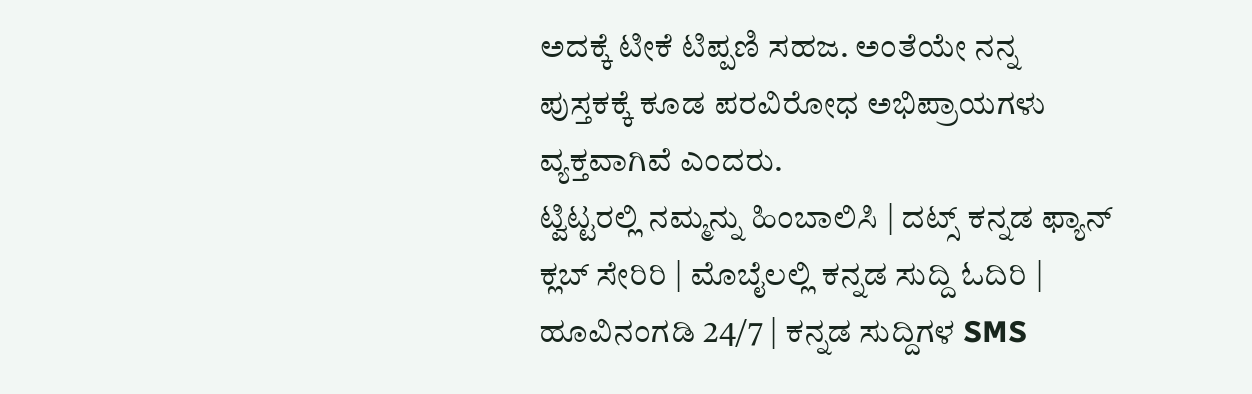ಅದಕ್ಕೆ ಟೀಕೆ ಟಿಪ್ಪಣಿ ಸಹಜ. ಅಂತೆಯೇ ನನ್ನ ಪುಸ್ತಕಕ್ಕೆ ಕೂಡ ಪರವಿರೋಧ ಅಭಿಪ್ರಾಯಗಳು ವ್ಯಕ್ತವಾಗಿವೆ ಎಂದರು.
ಟ್ವಿಟ್ಟರಲ್ಲಿ ನಮ್ಮನ್ನು ಹಿಂಬಾಲಿಸಿ | ದಟ್ಸ್ ಕನ್ನಡ ಫ್ಯಾನ್ ಕ್ಲಬ್ ಸೇರಿರಿ | ಮೊಬೈಲಲ್ಲಿ ಕನ್ನಡ ಸುದ್ದಿ ಓದಿರಿ | ಹೂವಿನಂಗಡಿ 24/7 | ಕನ್ನಡ ಸುದ್ದಿಗಳ SMS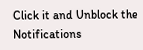Click it and Unblock the Notifications